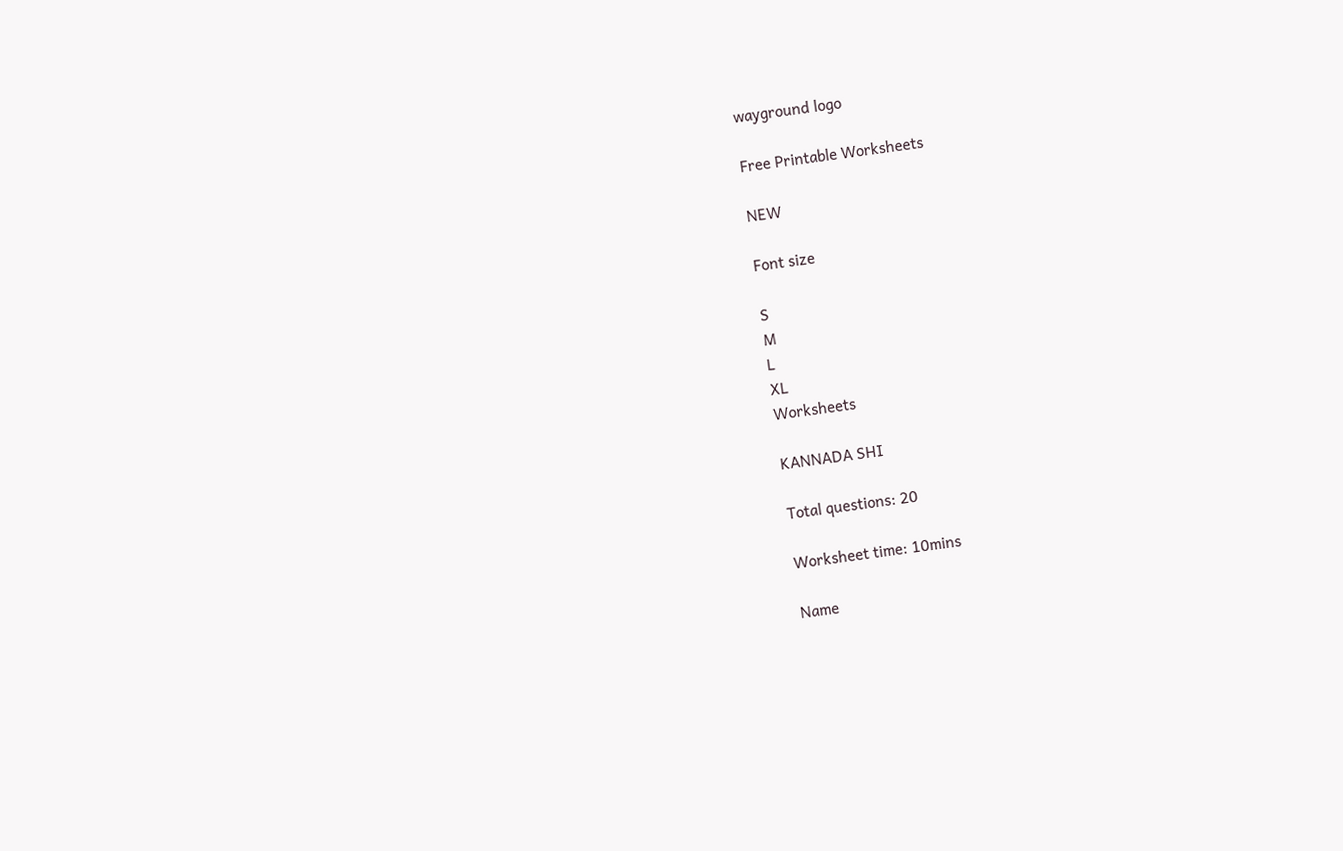wayground logo

Free Printable Worksheets

NEW

Font size

S
M
L
XL
Worksheets

KANNADA SHI

Total questions: 20

Worksheet time: 10mins

Name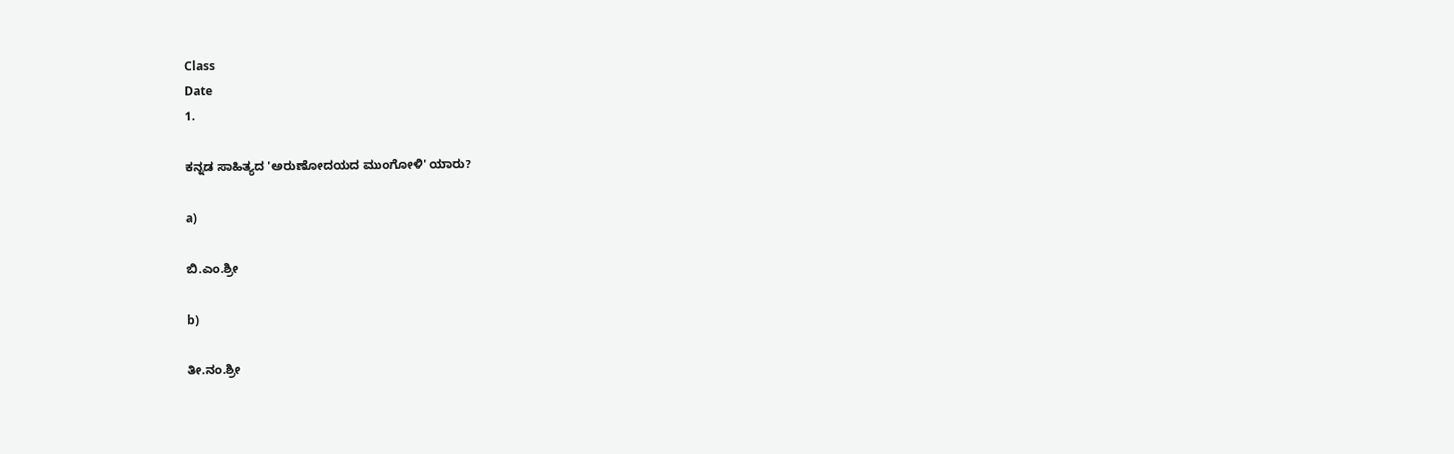Class
Date
1.

ಕನ್ನಡ ಸಾಹಿತ್ಯದ 'ಅರುಣೋದಯದ ಮುಂಗೋಳಿ' ಯಾರು?

a)

ಬಿ.ಎಂ.ಶ್ರೀ

b)

ತೀ.ನಂ.ಶ್ರೀ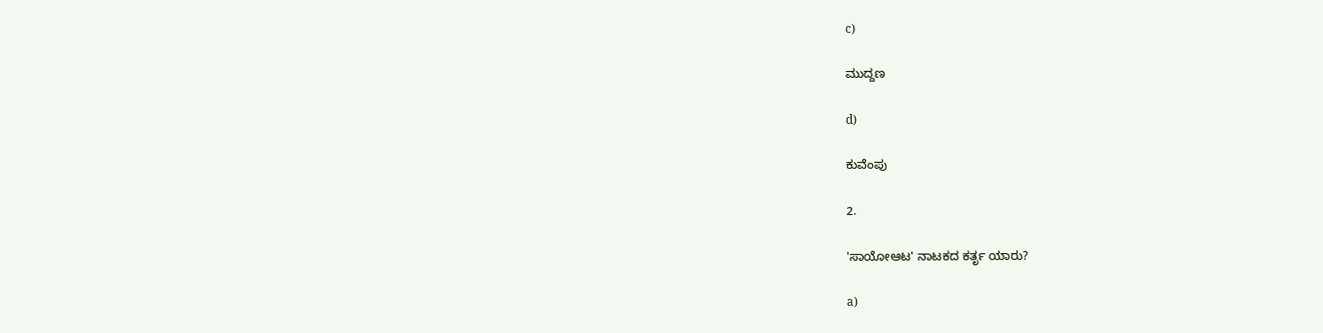c)

ಮುದ್ದಣ

d)

ಕುವೆಂಪು

2.

'ಸಾಯೋಆಟ' ನಾಟಕದ ಕರ್ತೃ ಯಾರು?

a)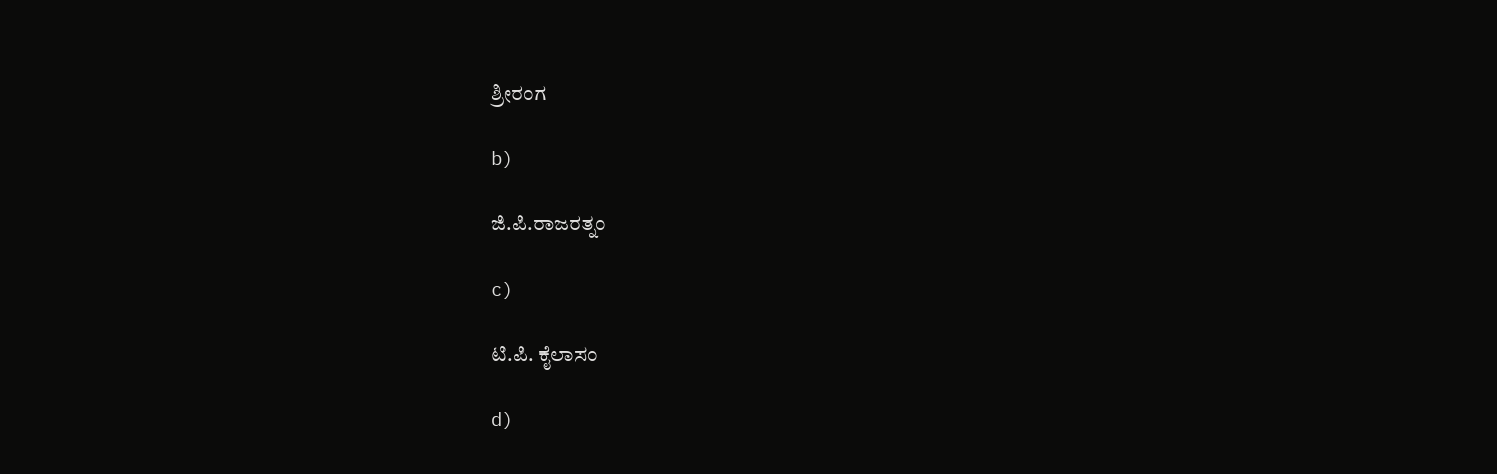ಶ್ರೀರಂಗ

b)

ಜಿ.ಪಿ.ರಾಜರತ್ನಂ

c)

ಟಿ.ಪಿ. ಕೈಲಾಸಂ

d)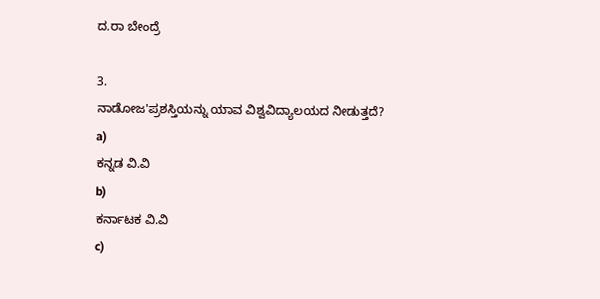ದ.ರಾ ಬೇಂದ್ರೆ

3.
ನಾಡೋಜ'ಪ್ರಶಸ್ತಿಯನ್ನು ಯಾವ ವಿಶ್ವವಿದ್ಯಾಲಯದ ನೀಡುತ್ತದೆ?
a)
ಕನ್ನಡ ವಿ.ವಿ
b)
ಕರ್ನಾಟಕ ವಿ.ವಿ
c)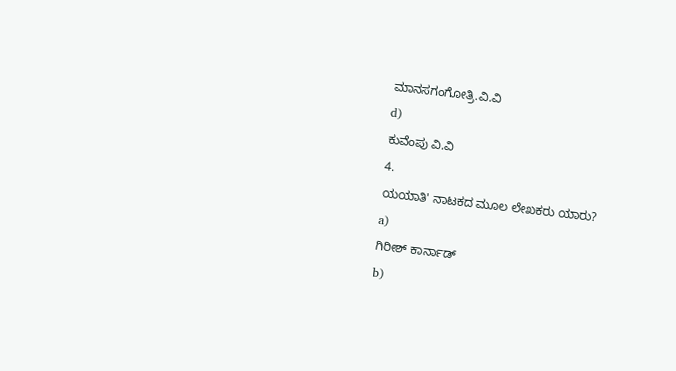ಮಾನಸಗಂಗೋತ್ರಿ.ವಿ.ವಿ
d)
ಕುವೆಂಪು ವಿ.ವಿ
4.
ಯಯಾತಿ' ನಾಟಕದ ಮೂಲ ಲೇಖಕರು ಯಾರು?
a)
ಗಿರೀಶ್ ಕಾರ್ನಾಡ್
b)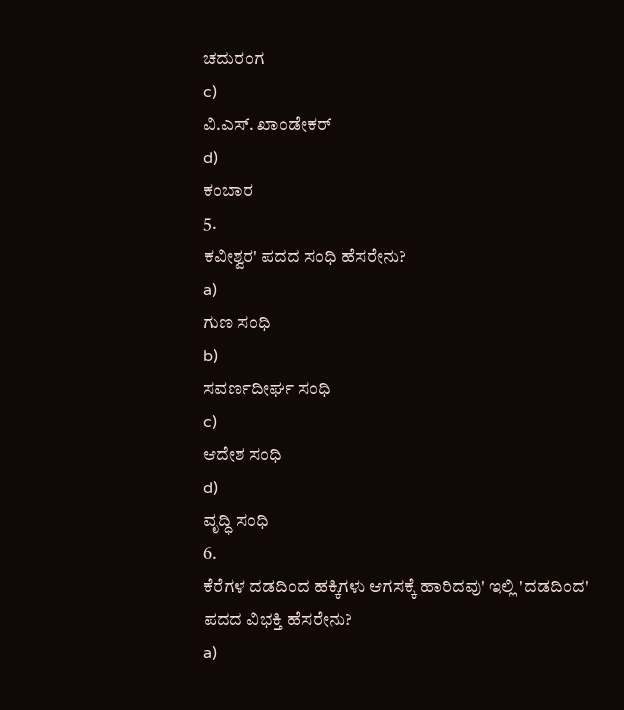ಚದುರಂಗ
c)
ವಿ.ಎಸ್. ಖಾಂಡೇಕರ್
d)
ಕಂಬಾರ
5.
ಕವೀಶ್ವರ' ಪದದ ಸಂಧಿ ಹೆಸರೇನು?
a)
ಗುಣ ಸಂಧಿ
b)
ಸವರ್ಣದೀರ್ಘ ಸಂಧಿ
c)
ಆದೇಶ ಸಂಧಿ
d)
ವೃದ್ಧಿ ಸಂಧಿ
6.
ಕೆರೆಗಳ ದಡದಿಂದ ಹಕ್ಕಿಗಳು ಆಗಸಕ್ಕೆ ಹಾರಿದವು' ಇಲ್ಲಿ 'ದಡದಿಂದ' ಪದದ ವಿಭಕ್ತಿ ಹೆಸರೇನು?
a)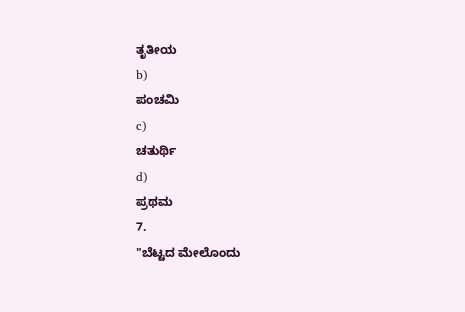ತೃತೀಯ
b)
ಪಂಚಮಿ
c)
ಚತುರ್ಥಿ
d)
ಪ್ರಥಮ
7.
"ಬೆಟ್ಟದ ಮೇಲೊಂದು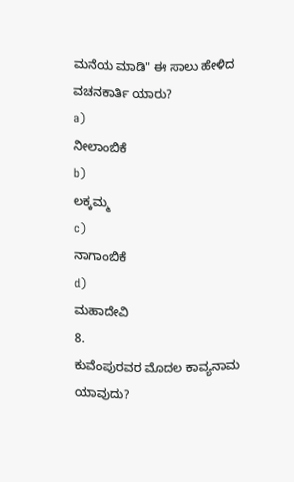ಮನೆಯ ಮಾಡಿ" ಈ ಸಾಲು ಹೇಳಿದ ವಚನಕಾರ್ತಿ ಯಾರು?
a)
ನೀಲಾಂಬಿಕೆ
b)
ಲಕ್ಕಮ್ಮ
c)
ನಾಗಾಂಬಿಕೆ
d)
ಮಹಾದೇವಿ
8.
ಕುವೆಂಪುರವರ ಮೊದಲ ಕಾವ್ಯನಾಮ ಯಾವುದು?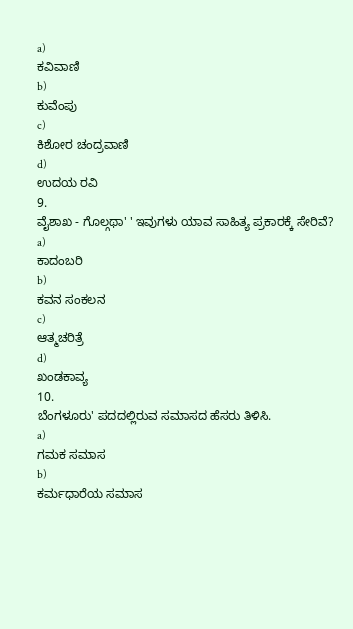a)
ಕವಿವಾಣಿ
b)
ಕುವೆಂಪು
c)
ಕಿಶೋರ ಚಂದ್ರವಾಣಿ
d)
ಉದಯ ರವಿ
9.
ವೈಶಾಖ - ಗೊಲ್ಗಥಾ' ' ಇವುಗಳು ಯಾವ ಸಾಹಿತ್ಯ ಪ್ರಕಾರಕ್ಕೆ ಸೇರಿವೆ?
a)
ಕಾದಂಬರಿ
b)
ಕವನ ಸಂಕಲನ
c)
ಆತ್ಮಚರಿತ್ರೆ
d)
ಖಂಡಕಾವ್ಯ
10.
ಬೆಂಗಳೂರು' ಪದದಲ್ಲಿರುವ ಸಮಾಸದ ಹೆಸರು ತಿಳಿಸಿ.
a)
ಗಮಕ ಸಮಾಸ
b)
ಕರ್ಮಧಾರೆಯ ಸಮಾಸ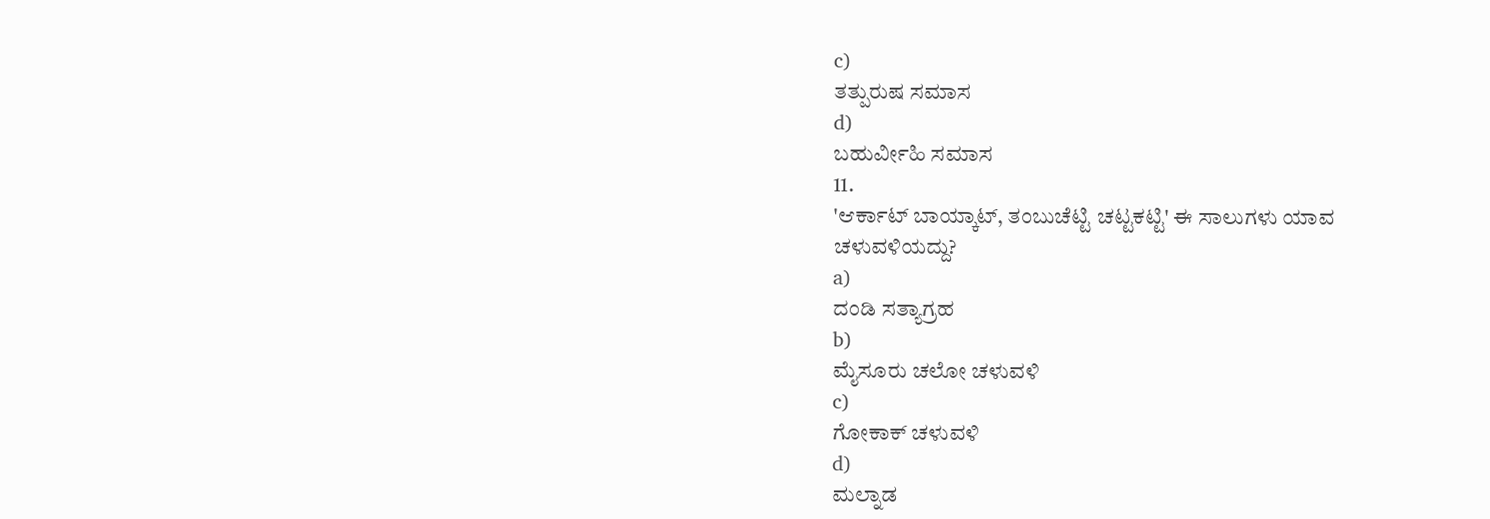c)
ತತ್ಪುರುಷ ಸಮಾಸ
d)
ಬಹುರ್ವೀಹಿ ಸಮಾಸ
11.
'ಆರ್ಕಾಟ್ ಬಾಯ್ಕಾಟ್, ತಂಬುಚೆಟ್ಟಿ ಚಟ್ಟಕಟ್ಟಿ' ಈ ಸಾಲುಗಳು ಯಾವ ಚಳುವಳಿಯದ್ದು?
a)
ದಂಡಿ ಸತ್ಯಾಗ್ರಹ
b)
ಮೈಸೂರು ಚಲೋ ಚಳುವಳಿ
c)
ಗೋಕಾಕ್ ಚಳುವಳಿ
d)
ಮಲ್ನಾಡ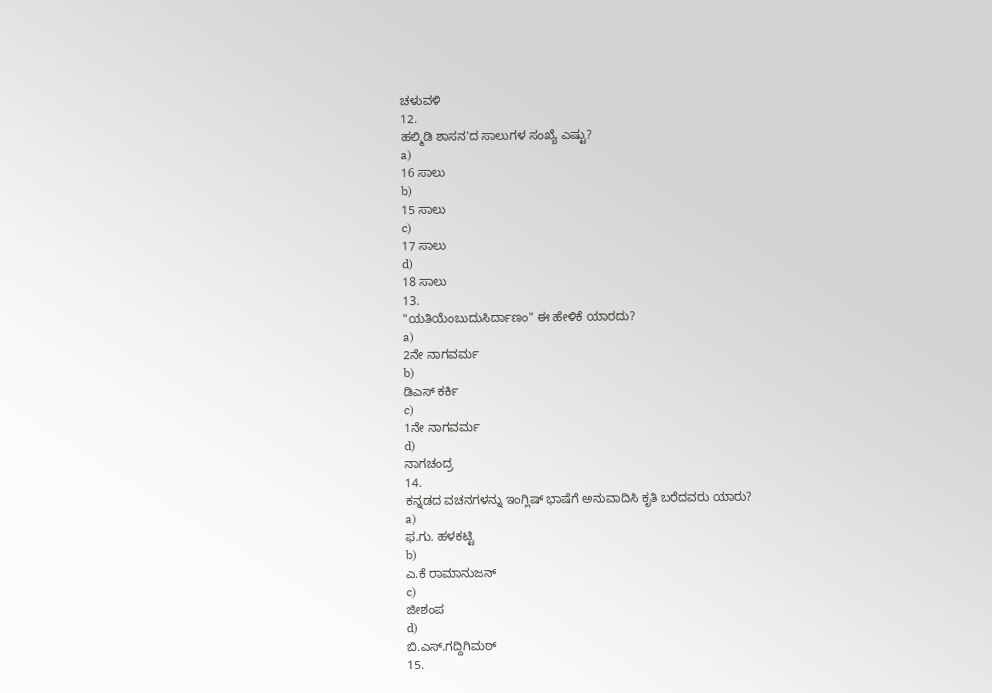ಚಳುವಳಿ
12.
ಹಲ್ಮಿಡಿ ಶಾಸನ'ದ ಸಾಲುಗಳ ಸಂಖ್ಯೆ ಎಷ್ಟು?
a)
16 ಸಾಲು
b)
15 ಸಾಲು
c)
17 ಸಾಲು
d)
18 ಸಾಲು
13.
"ಯತಿಯೆಂಬುದುಸಿರ್ದಾಣಂ" ಈ ಹೇಳಿಕೆ ಯಾರದು?
a)
2ನೇ ನಾಗವರ್ಮ
b)
ಡಿಎಸ್ ಕರ್ಕಿ
c)
1ನೇ ನಾಗವರ್ಮ
d)
ನಾಗಚಂದ್ರ
14.
ಕನ್ನಡದ ವಚನಗಳನ್ನು ಇಂಗ್ಲಿಷ್ ಭಾಷೆಗೆ ಅನುವಾದಿಸಿ ಕೃತಿ ಬರೆದವರು ಯಾರು?
a)
ಫ.ಗು. ಹಳಕಟ್ಟಿ
b)
ಎ.ಕೆ ರಾಮಾನುಜನ್
c)
ಜೀಶಂಪ
d)
ಬಿ.ಎಸ್.ಗದ್ದಿಗಿಮಠ್
15.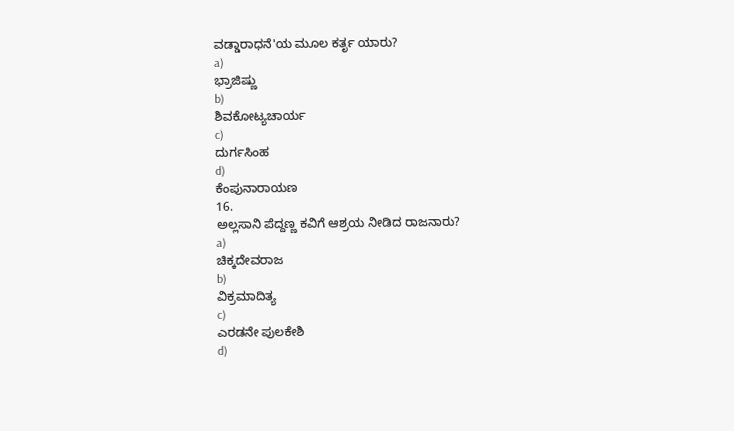ವಡ್ಡಾರಾಧನೆ'ಯ ಮೂಲ ಕರ್ತೃ ಯಾರು?
a)
ಭ್ರಾಜಿಷ್ಣು
b)
ಶಿವಕೋಟ್ಯಚಾರ್ಯ
c)
ದುರ್ಗಸಿಂಹ
d)
ಕೆಂಪುನಾರಾಯಣ
16.
ಅಲ್ಲಸಾನಿ ಪೆದ್ದಣ್ಣ ಕವಿಗೆ ಆಶ್ರಯ ನೀಡಿದ ರಾಜನಾರು?
a)
ಚಿಕ್ಕದೇವರಾಜ
b)
ವಿಕ್ರಮಾದಿತ್ಯ
c)
ಎರಡನೇ ಪುಲಕೇಶಿ
d)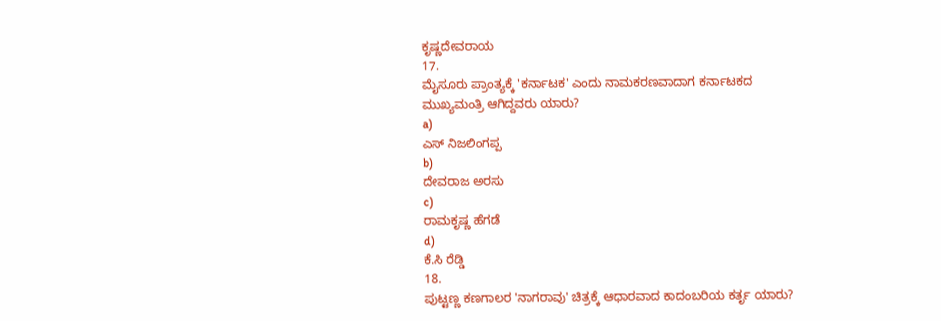ಕೃಷ್ಣದೇವರಾಯ
17.
ಮೈಸೂರು ಪ್ರಾಂತ್ಯಕ್ಕೆ 'ಕರ್ನಾಟಕ' ಎಂದು ನಾಮಕರಣವಾದಾಗ ಕರ್ನಾಟಕದ ಮುಖ್ಯಮಂತ್ರಿ ಆಗಿದ್ದವರು ಯಾರು?
a)
ಎಸ್ ನಿಜಲಿಂಗಪ್ಪ
b)
ದೇವರಾಜ ಅರಸು
c)
ರಾಮಕೃಷ್ಣ ಹೆಗಡೆ
d)
ಕೆ.ಸಿ ರೆಡ್ಡಿ
18.
ಪುಟ್ಟಣ್ಣ ಕಣಗಾಲರ 'ನಾಗರಾವು' ಚಿತ್ರಕ್ಕೆ ಆಧಾರವಾದ ಕಾದಂಬರಿಯ ಕರ್ತೃ ಯಾರು?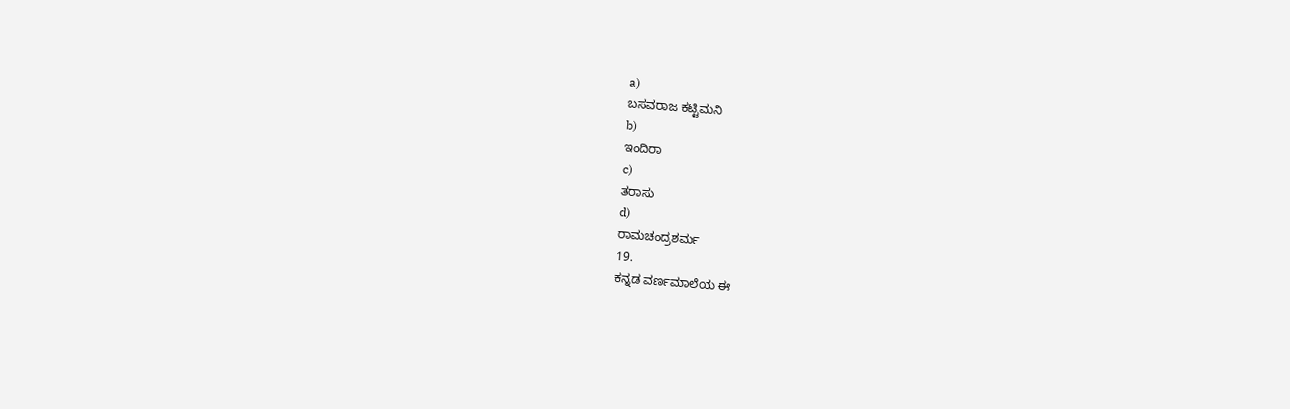a)
ಬಸವರಾಜ ಕಟ್ಟಿಮನಿ
b)
ಇಂದಿರಾ
c)
ತರಾಸು
d)
ರಾಮಚಂದ್ರಶರ್ಮ
19.
ಕನ್ನಡ ವರ್ಣಮಾಲೆಯ ಈ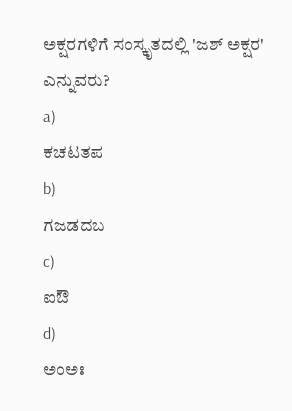ಅಕ್ಷರಗಳಿಗೆ ಸಂಸ್ಕೃತದಲ್ಲಿ 'ಜಶ್ ಅಕ್ಷರ' ಎನ್ನುವರು?
a)
ಕಚಟತಪ
b)
ಗಜಡದಬ
c)
ಐಔ
d)
ಅಂಅಃ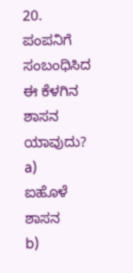20.
ಪಂಪನಿಗೆ ಸಂಬಂಧಿಸಿದ ಈ ಕೆಳಗಿನ ಶಾಸನ ಯಾವುದು?
a)
ಐಹೊಳೆ ಶಾಸನ
b)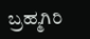ಬ್ರಹ್ಮಗಿರಿ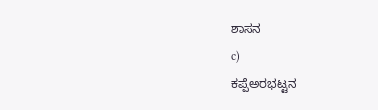ಶಾಸನ
c)
ಕಪ್ಪೆಅರ‌ಭಟ್ಟನ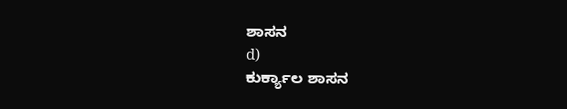ಶಾಸನ
d)
ಕುರ್ಕ್ಯಾಲ ಶಾಸನ